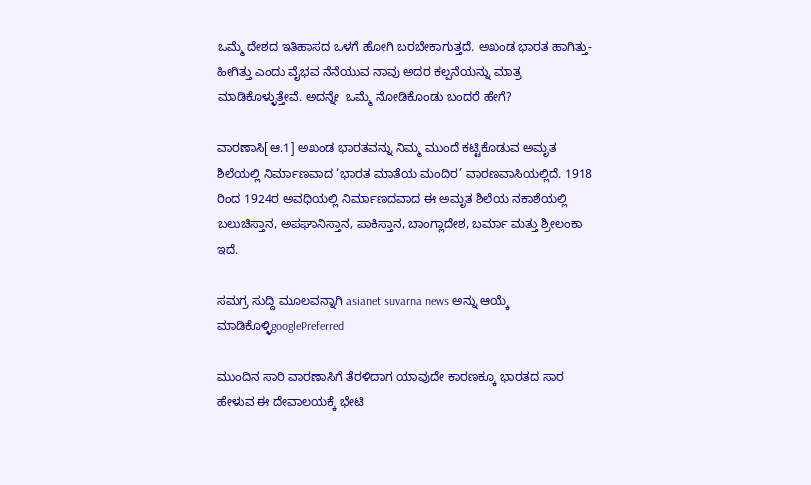ಒಮ್ಮೆ ದೇಶದ ಇತಿಹಾಸದ ಒಳಗೆ ಹೋಗಿ ಬರಬೇಕಾಗುತ್ತದೆ. ಅಖಂಡ ಭಾರತ ಹಾಗಿತ್ತು-ಹೀಗಿತ್ತು ಎಂದು ವೈಭವ ನೆನೆಯುವ ನಾವು ಅದರ ಕಲ್ಪನೆಯನ್ನು ಮಾತ್ರ ಮಾಡಿಕೊಳ್ಳುತ್ತೇವೆ. ಅದನ್ನೇ  ಒಮ್ಮೆ ನೋಡಿಕೊಂಡು ಬಂದರೆ ಹೇಗೆ?

ವಾರಣಾಸಿ[ಆ.1] ಅಖಂಡ ಭಾರತವನ್ನು ನಿಮ್ಮ ಮುಂದೆ ಕಟ್ಟಿಕೊಡುವ ಅಮೃತ ಶಿಲೆಯಲ್ಲಿ ನಿರ್ಮಾಣವಾದ ‘ಭಾರತ ಮಾತೆಯ ಮಂದಿರ’ ವಾರಣವಾಸಿಯಲ್ಲಿದೆ. 1918 ರಿಂದ 1924ರ ಅವಧಿಯಲ್ಲಿ ನಿರ್ಮಾಣದವಾದ ಈ ಅಮೃತ ಶಿಲೆಯ ನಕಾಶೆಯಲ್ಲಿ ಬಲುಚಿಸ್ತಾನ, ಅಪಘಾನಿಸ್ತಾನ, ಪಾಕಿಸ್ತಾನ, ಬಾಂಗ್ಲಾದೇಶ, ಬರ್ಮಾ ಮತ್ತು ಶ್ರೀಲಂಕಾ ಇದೆ.

ಸಮಗ್ರ ಸುದ್ದಿ ಮೂಲವನ್ನಾಗಿ asianet suvarna news ಅನ್ನು ಆಯ್ಕೆ ಮಾಡಿಕೊಳ್ಳಿgooglePreferred

ಮುಂದಿನ ಸಾರಿ ವಾರಣಾಸಿಗೆ ತೆರಳಿದಾಗ ಯಾವುದೇ ಕಾರಣಕ್ಕೂ ಭಾರತದ ಸಾರ ಹೇಳುವ ಈ ದೇವಾಲಯಕ್ಕೆ ಭೇಟಿ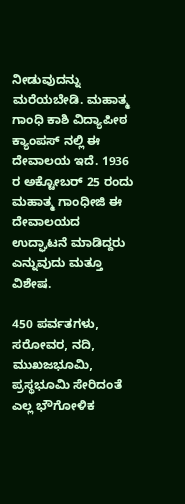ನೀಡುವುದನ್ನು ಮರೆಯಬೇಡಿ. ಮಹಾತ್ಮ ಗಾಂಧಿ ಕಾಶಿ ವಿದ್ಯಾಪೀಠ ಕ್ಯಾಂಪಸ್ ನಲ್ಲಿ ಈ ದೇವಾಲಯ ಇದೆ. 1936 ರ ಅಕ್ಟೋಬರ್ 25 ರಂದು ಮಹಾತ್ಮ ಗಾಂಧೀಜಿ ಈ ದೇವಾಲಯದ ಉದ್ಘಾಟನೆ ಮಾಡಿದ್ದರು ಎನ್ನುವುದು ಮತ್ತೂ ವಿಶೇಷ.

450 ಪರ್ವತಗಳು, ಸರೋವರ, ನದಿ, ಮುಖಜಭೂಮಿ, ಪ್ರಸ್ಥಭೂಮಿ ಸೇರಿದಂತೆ ಎಲ್ಲ ಭೌಗೋಳಿಕ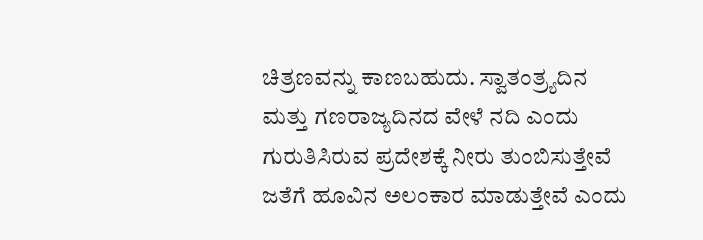ಚಿತ್ರಣವನ್ನು ಕಾಣಬಹುದು. ಸ್ವಾತಂತ್ರ್ಯದಿನ ಮತ್ತು ಗಣರಾಜ್ಯದಿನದ ವೇಳೆ ನದಿ ಎಂದು ಗುರುತಿಸಿರುವ ಪ್ರದೇಶಕ್ಕೆ ನೀರು ತುಂಬಿಸುತ್ತೇವೆ ಜತೆಗೆ ಹೂವಿನ ಅಲಂಕಾರ ಮಾಡುತ್ತೇವೆ ಎಂದು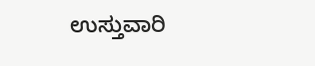ಉಸ್ತುವಾರಿ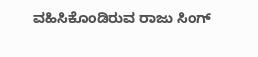ವಹಿಸಿಕೊಂಡಿರುವ ರಾಜು ಸಿಂಗ್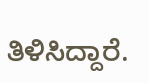ತಿಳಿಸಿದ್ದಾರೆ.